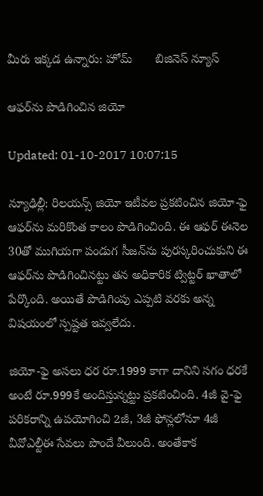మీరు ఇక్కడ ఉన్నారు: హోమ్       బిజినెస్ న్యూస్

ఆఫర్‌ను పొడిగించిన జియో

Updated: 01-10-2017 10:07:15

న్యూఢిల్లీ: రిలయన్స్ జియో ఇటీవల ప్రకటించిన జియో-ఫై ఆఫర్‌ను మరికొంత కాలం పొడిగించింది. ఈ ఆఫర్ ఈనెల 30తో ముగియగా పండుగ సీజన్‌ను పురస్కరించుకుని ఈ ఆఫర్‌ను పొడిగించినట్టు తన అధికారిక ట్విట్టర్ ఖాతాలో పేర్కొంది. అయితే పొడిగింపు ఎప్పటి వరకు అన్న విషయంలో స్పష్టత ఇవ్వలేదు.

జియో-ఫై అసలు ధర రూ.1999 కాగా దానిని సగం ధరకే అంటే రూ.999కే అందిస్తున్నట్టు ప్రకటించింది. 4జీ వై-ఫై పరికరాన్ని ఉపయోగించి 2జీ, 3జీ ఫోన్లలోనూ 4జీ వీవోఎల్టీఈ సేవలు పొందే వీలుంది. అంతేకాక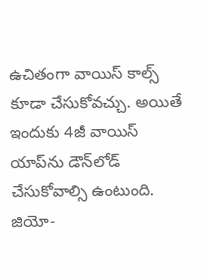ఉచితంగా వాయిస్ కాల్స్ కూడా చేసుకోవచ్చు. అయితే ఇందుకు 4జీ వాయిస్ యాప్‌ను డౌన్‌లోడ్ చేసుకోవాల్సి ఉంటుంది. జియో-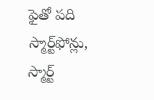ఫైతో పది స్మార్ట్‌ఫోన్లు, స్మార్ట్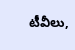టీవీలు,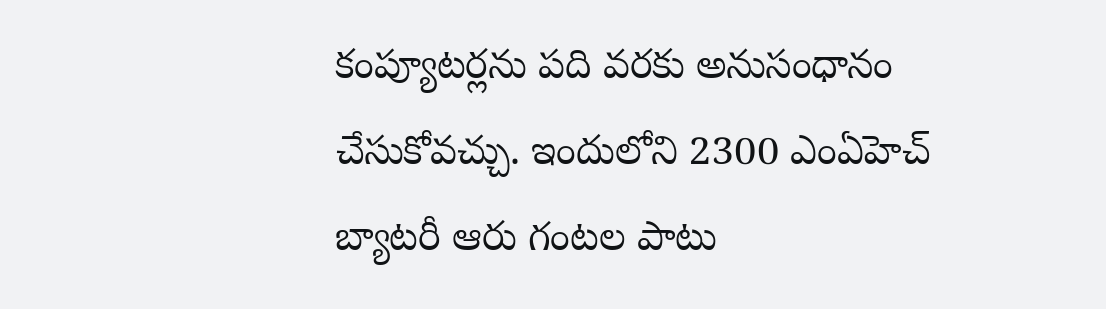కంప్యూటర్లను పది వరకు అనుసంధానం చేసుకోవచ్చు. ఇందులోని 2300 ఎంఏహెచ్ బ్యాటరీ ఆరు గంటల పాటు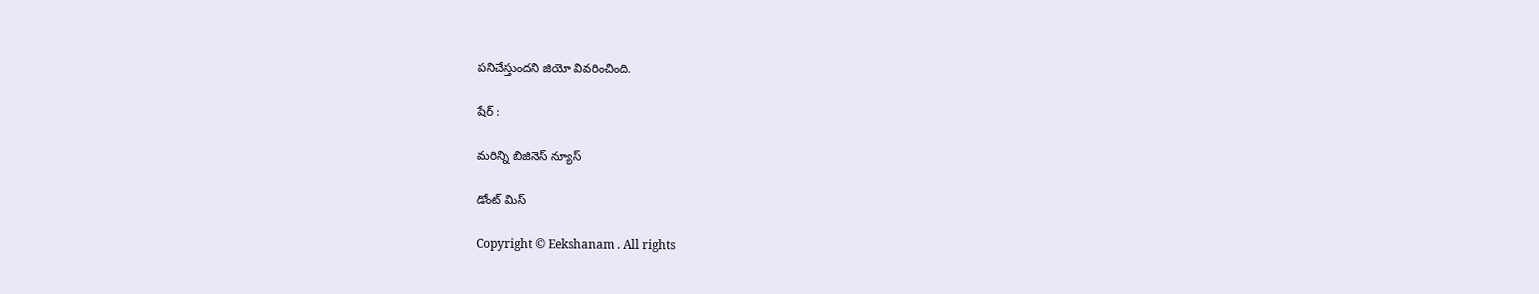పనిచేస్తుందని జియో వివరించింది.

షేర్ :

మరిన్ని బిజినెస్ న్యూస్

డోంట్ మిస్

Copyright © Eekshanam . All rights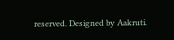reserved. Designed by Aakruti.